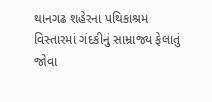થાનગઢ શહેરના પથિકાશ્રમ વિસ્તારમાં ગંદકીનું સામ્રાજ્ય ફેલાતું જોવા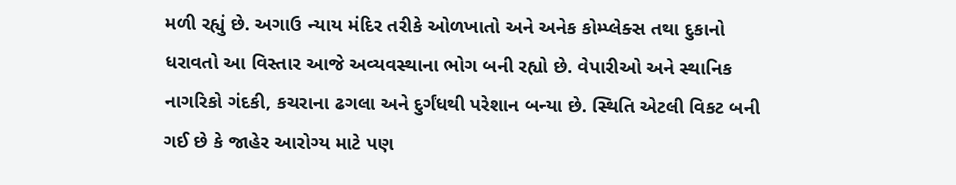મળી રહ્યું છે. અગાઉ ન્યાય મંદિર તરીકે ઓળખાતો અને અનેક કોમ્પ્લેક્સ તથા દુકાનો ધરાવતો આ વિસ્તાર આજે અવ્યવસ્થાના ભોગ બની રહ્યો છે. વેપારીઓ અને સ્થાનિક નાગરિકો ગંદકી, કચરાના ઢગલા અને દુર્ગંધથી પરેશાન બન્યા છે. સ્થિતિ એટલી વિકટ બની ગઈ છે કે જાહેર આરોગ્ય માટે પણ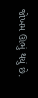જોખમ ઊભું થયું છે.